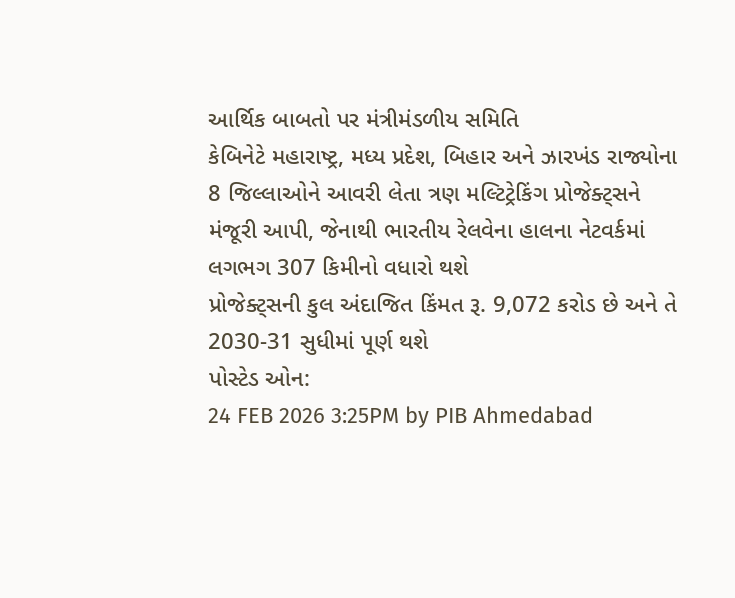આર્થિક બાબતો પર મંત્રીમંડળીય સમિતિ
કેબિનેટે મહારાષ્ટ્ર, મધ્ય પ્રદેશ, બિહાર અને ઝારખંડ રાજ્યોના 8 જિલ્લાઓને આવરી લેતા ત્રણ મલ્ટિટ્રેકિંગ પ્રોજેક્ટ્સને મંજૂરી આપી, જેનાથી ભારતીય રેલવેના હાલના નેટવર્કમાં લગભગ 307 કિમીનો વધારો થશે
પ્રોજેક્ટ્સની કુલ અંદાજિત કિંમત રૂ. 9,072 કરોડ છે અને તે 2030-31 સુધીમાં પૂર્ણ થશે
પોસ્ટેડ ઓન:
24 FEB 2026 3:25PM by PIB Ahmedabad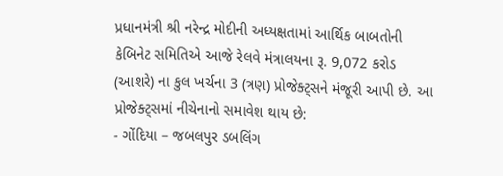પ્રધાનમંત્રી શ્રી નરેન્દ્ર મોદીની અધ્યક્ષતામાં આર્થિક બાબતોની કેબિનેટ સમિતિએ આજે રેલવે મંત્રાલયના રૂ. 9,072 કરોડ (આશરે) ના કુલ ખર્ચના 3 (ત્રણ) પ્રોજેક્ટ્સને મંજૂરી આપી છે. આ પ્રોજેક્ટ્સમાં નીચેનાનો સમાવેશ થાય છે:
- ગોંદિયા – જબલપુર ડબલિંગ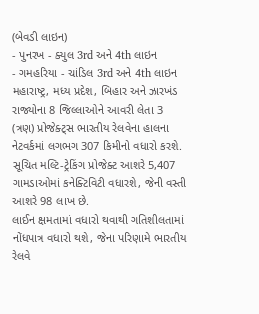(બેવડી લાઇન)
- પુનરખ - ક્યુલ 3rd અને 4th લાઇન
- ગમહરિયા - ચાંડિલ 3rd અને 4th લાઇન
મહારાષ્ટ્ર, મધ્ય પ્રદેશ, બિહાર અને ઝારખંડ રાજ્યોના 8 જિલ્લાઓને આવરી લેતા 3 (ત્રણ) પ્રોજેક્ટ્સ ભારતીય રેલવેના હાલના નેટવર્કમાં લગભગ 307 કિમીનો વધારો કરશે.
સૂચિત મલ્ટિ-ટ્રેકિંગ પ્રોજેક્ટ આશરે 5,407 ગામડાઓમાં કનેક્ટિવિટી વધારશે, જેની વસ્તી આશરે 98 લાખ છે.
લાઈન ક્ષમતામાં વધારો થવાથી ગતિશીલતામાં નોંધપાત્ર વધારો થશે, જેના પરિણામે ભારતીય રેલવે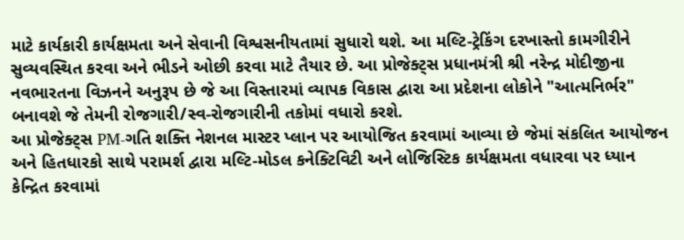માટે કાર્યકારી કાર્યક્ષમતા અને સેવાની વિશ્વસનીયતામાં સુધારો થશે. આ મલ્ટિ-ટ્રેકિંગ દરખાસ્તો કામગીરીને સુવ્યવસ્થિત કરવા અને ભીડને ઓછી કરવા માટે તૈયાર છે. આ પ્રોજેક્ટ્સ પ્રધાનમંત્રી શ્રી નરેન્દ્ર મોદીજીના નવભારતના વિઝનને અનુરૂપ છે જે આ વિસ્તારમાં વ્યાપક વિકાસ દ્વારા આ પ્રદેશના લોકોને "આત્મનિર્ભર" બનાવશે જે તેમની રોજગારી/સ્વ-રોજગારીની તકોમાં વધારો કરશે.
આ પ્રોજેક્ટ્સ PM-ગતિ શક્તિ નેશનલ માસ્ટર પ્લાન પર આયોજિત કરવામાં આવ્યા છે જેમાં સંકલિત આયોજન અને હિતધારકો સાથે પરામર્શ દ્વારા મલ્ટિ-મોડલ કનેક્ટિવિટી અને લોજિસ્ટિક કાર્યક્ષમતા વધારવા પર ધ્યાન કેન્દ્રિત કરવામાં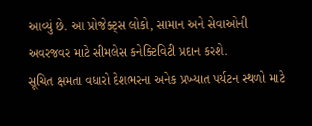આવ્યું છે. આ પ્રોજેક્ટ્સ લોકો, સામાન અને સેવાઓની અવરજવર માટે સીમલેસ કનેક્ટિવિટી પ્રદાન કરશે.
સૂચિત ક્ષમતા વધારો દેશભરના અનેક પ્રખ્યાત પર્યટન સ્થળો માટે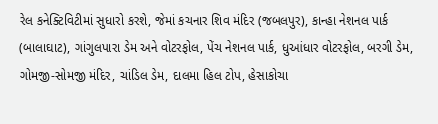રેલ કનેક્ટિવિટીમાં સુધારો કરશે, જેમાં કચનાર શિવ મંદિર (જબલપુર), કાન્હા નેશનલ પાર્ક (બાલાઘાટ), ગાંગુલપારા ડેમ અને વોટરફોલ, પેંચ નેશનલ પાર્ક, ધુઆંધાર વોટરફોલ, બરગી ડેમ, ગોમજી-સોમજી મંદિર, ચાંડિલ ડેમ, દાલમા હિલ ટોપ, હેસાકોચા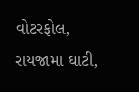વોટરફોલ, રાયજામા ઘાટી,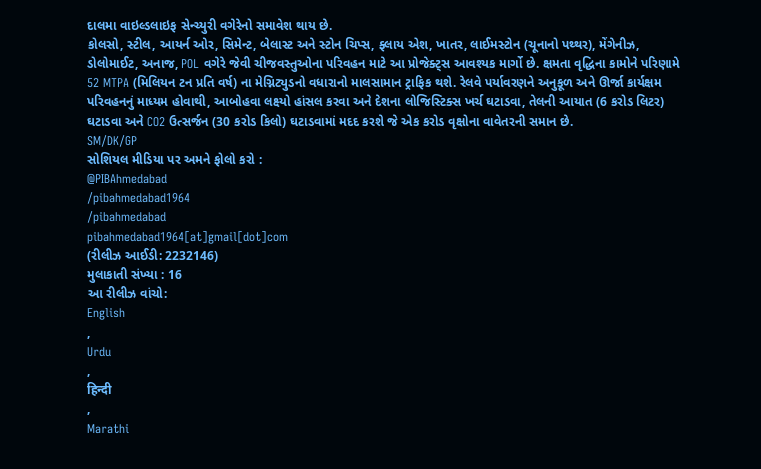દાલમા વાઇલ્ડલાઇફ સેન્ચ્યુરી વગેરેનો સમાવેશ થાય છે.
કોલસો, સ્ટીલ, આયર્ન ઓર, સિમેન્ટ, બેલાસ્ટ અને સ્ટોન ચિપ્સ, ફ્લાય એશ, ખાતર, લાઈમસ્ટોન (ચૂનાનો પથ્થર), મેંગેનીઝ, ડોલોમાઈટ, અનાજ, POL વગેરે જેવી ચીજવસ્તુઓના પરિવહન માટે આ પ્રોજેક્ટ્સ આવશ્યક માર્ગો છે. ક્ષમતા વૃદ્ધિના કામોને પરિણામે 52 MTPA (મિલિયન ટન પ્રતિ વર્ષ) ના મેગ્નિટ્યુડનો વધારાનો માલસામાન ટ્રાફિક થશે. રેલવે પર્યાવરણને અનુકૂળ અને ઊર્જા કાર્યક્ષમ પરિવહનનું માધ્યમ હોવાથી, આબોહવા લક્ષ્યો હાંસલ કરવા અને દેશના લોજિસ્ટિક્સ ખર્ચ ઘટાડવા, તેલની આયાત (6 કરોડ લિટર) ઘટાડવા અને CO2 ઉત્સર્જન (30 કરોડ કિલો) ઘટાડવામાં મદદ કરશે જે એક કરોડ વૃક્ષોના વાવેતરની સમાન છે.
SM/DK/GP
સોશિયલ મીડિયા પર અમને ફોલો કરો :
@PIBAhmedabad
/pibahmedabad1964
/pibahmedabad
pibahmedabad1964[at]gmail[dot]com
(રીલીઝ આઈડી: 2232146)
મુલાકાતી સંખ્યા : 16
આ રીલીઝ વાંચો:
English
,
Urdu
,
हिन्दी
,
Marathi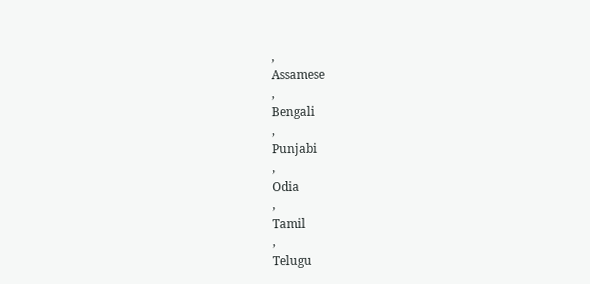,
Assamese
,
Bengali
,
Punjabi
,
Odia
,
Tamil
,
Telugu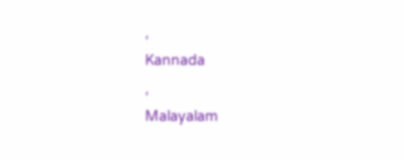,
Kannada
,
Malayalam